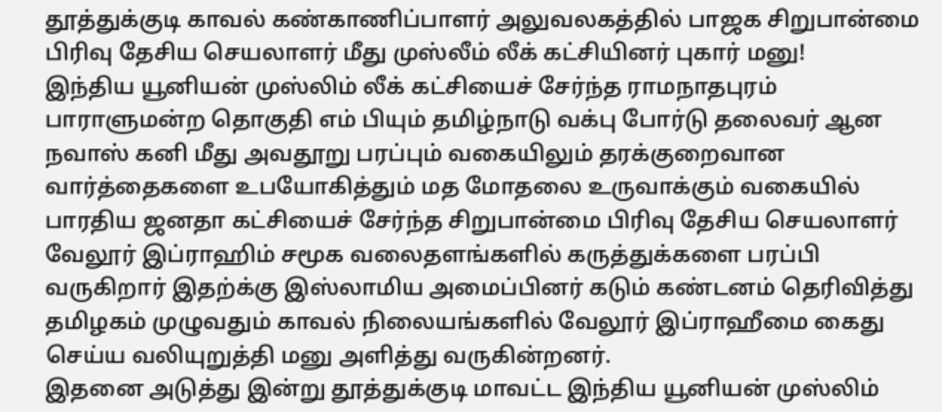தூத்துக்குடி காவல் கண்காணிப்பாளர் அலுவலகத்தில் பாஜக சிறுபான்மை பிரிவு தேசிய செயலாளர் மீது முஸ்லீம் லீக் கட்சியினர் புகார் மனு!
இந்திய யூனியன் முஸ்லிம் லீக் கட்சியைச் சேர்ந்த ராமநாதபுரம் பாராளுமன்ற தொகுதி எம் பியும் தமிழ்நாடு வக்பு போர்டு தலைவர் ஆன நவாஸ் கனி மீது அவதூறு பரப்பும் வகையிலும் தரக்குறைவான வார்த்தைகளை உபயோகித்தும் மத மோதலை உருவாக்கும் வகையில் பாரதிய ஜனதா கட்சியைச் சேர்ந்த சிறுபான்மை பிரிவு தேசிய செயலாளர் வேலூர் இப்ராஹிம் சமூக வலைதளங்களில் கருத்துக்களை பரப்பி வருகிறார் இதற்க்கு இஸ்லாமிய அமைப்பினர் கடும் கண்டனம் தெரிவித்து தமிழகம் முழுவதும் காவல் நிலையங்களில் வேலூர் இப்ராஹீமை கைது செய்ய வலியுறுத்தி மனு அளித்து வருகின்றனர்.
இதனை அடுத்து இன்று தூத்துக்குடி மாவட்ட இந்திய யூனியன் முஸ்லிம்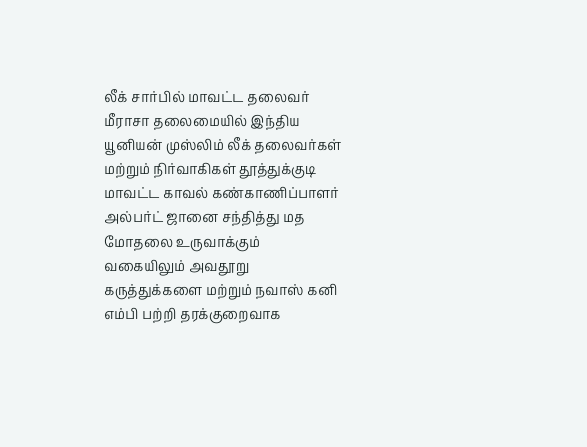லீக் சார்பில் மாவட்ட தலைவர் மீராசா தலைமையில் இந்திய யூனியன் முஸ்லிம் லீக் தலைவர்கள் மற்றும் நிர்வாகிகள் தூத்துக்குடி மாவட்ட காவல் கண்காணிப்பாளர் அல்பர்ட் ஜானை சந்தித்து மத மோதலை உருவாக்கும் வகையிலும் அவதூறு கருத்துக்களை மற்றும் நவாஸ் கனி எம்பி பற்றி தரக்குறைவாக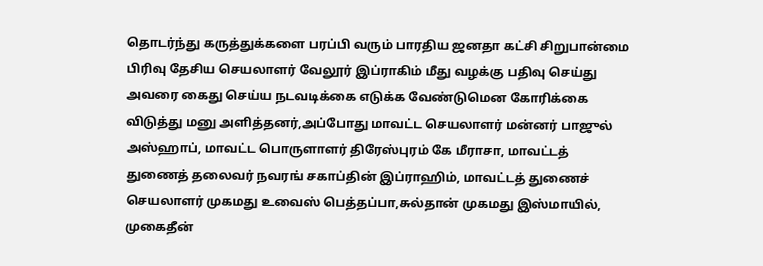தொடர்ந்து கருத்துக்களை பரப்பி வரும் பாரதிய ஜனதா கட்சி சிறுபான்மை பிரிவு தேசிய செயலாளர் வேலூர் இப்ராகிம் மீது வழக்கு பதிவு செய்து அவரை கைது செய்ய நடவடிக்கை எடுக்க வேண்டுமென கோரிக்கை விடுத்து மனு அளித்தனர்,அப்போது மாவட்ட செயலாளர் மன்னர் பாஜுல் அஸ்ஹாப், மாவட்ட பொருளாளர் திரேஸ்புரம் கே மீராசா, மாவட்டத் துணைத் தலைவர் நவரங் சகாப்தின் இப்ராஹிம், மாவட்டத் துணைச் செயலாளர் முகமது உவைஸ் பெத்தப்பா,சுல்தான் முகமது இஸ்மாயில், முகைதீன்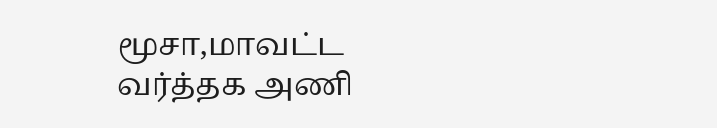மூசா,மாவட்ட வர்த்தக அணி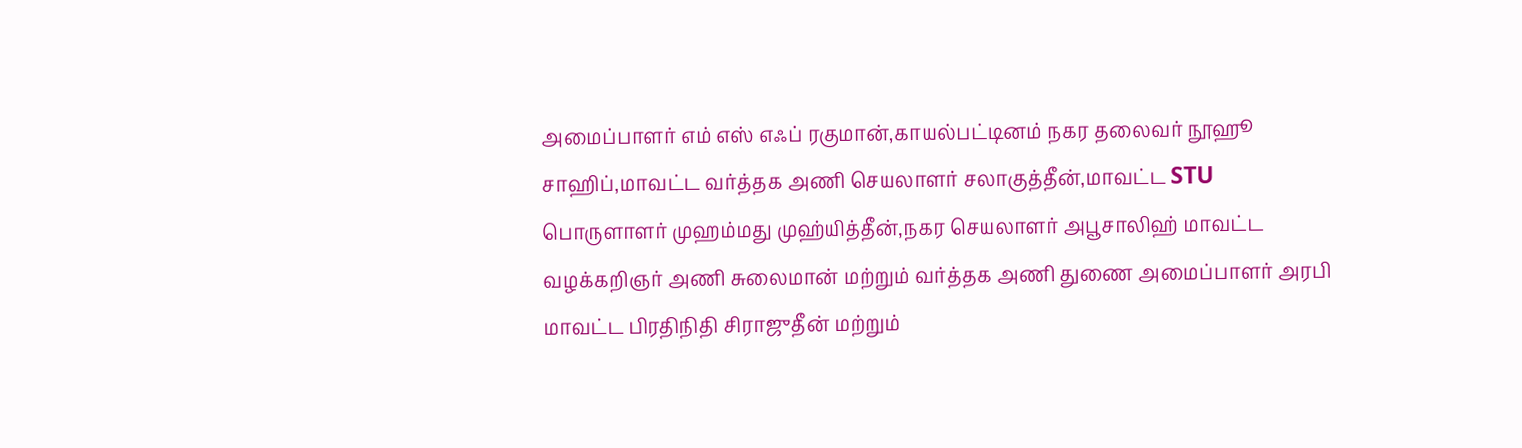அமைப்பாளர் எம் எஸ் எஃப் ரகுமான்,காயல்பட்டினம் நகர தலைவர் நூஹூ சாஹிப்,மாவட்ட வர்த்தக அணி செயலாளர் சலாகுத்தீன்,மாவட்ட STU பொருளாளர் முஹம்மது முஹ்யித்தீன்,நகர செயலாளர் அபூசாலிஹ் மாவட்ட வழக்கறிஞர் அணி சுலைமான் மற்றும் வர்த்தக அணி துணை அமைப்பாளர் அரபி மாவட்ட பிரதிநிதி சிராஜுதீன் மற்றும்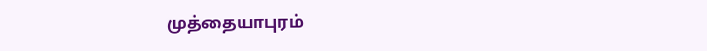முத்தையாபுரம்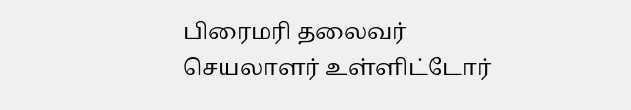பிரைமரி தலைவர் செயலாளர் உள்ளிட்டோர்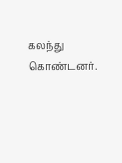கலந்து கொண்டனர்.